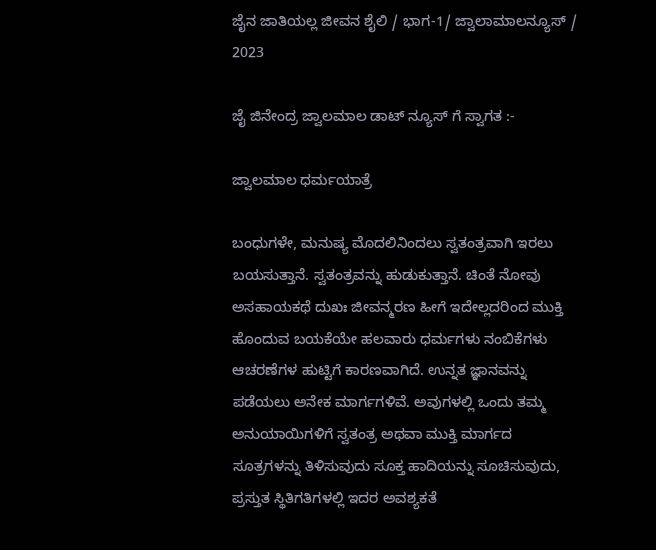ಜೈನ ಜಾತಿಯಲ್ಲ ಜೀವನ ಶೈಲಿ / ಭಾಗ-1/ ಜ್ವಾಲಾಮಾಲನ್ಯೂಸ್ / 2023

ಜೈ ಜಿನೇಂದ್ರ ಜ್ವಾಲಮಾಲ ಡಾಟ್ ನ್ಯೂಸ್ ಗೆ ಸ್ವಾಗತ :-

ಜ್ವಾಲಮಾಲ ಧರ್ಮಯಾತ್ರೆ

ಬಂಧುಗಳೇ, ಮನುಷ್ಯ ಮೊದಲಿನಿಂದಲು ಸ್ವತಂತ್ರವಾಗಿ ಇರಲು ಬಯಸುತ್ತಾನೆ. ಸ್ವತಂತ್ರವನ್ನು ಹುಡುಕುತ್ತಾನೆ. ಚಿಂತೆ ನೋವು ಅಸಹಾಯಕಥೆ ದುಖಃ ಜೀವನ್ಮರಣ ಹೀಗೆ ಇದೇಲ್ಲದರಿಂದ ಮುಕ್ತಿ ಹೊಂದುವ ಬಯಕೆಯೇ ಹಲವಾರು ಧರ್ಮಗಳು ನಂಬಿಕೆಗಳು ಆಚರಣೆಗಳ ಹುಟ್ಟಿಗೆ ಕಾರಣವಾಗಿದೆ. ಉನ್ನತ ಜ್ಞಾನವನ್ನು ಪಡೆಯಲು ಅನೇಕ ಮಾರ್ಗಗಳಿವೆ. ಅವುಗಳಲ್ಲಿ ಒಂದು ತಮ್ಮ ಅನುಯಾಯಿಗಳಿಗೆ ಸ್ವತಂತ್ರ ಅಥವಾ ಮುಕ್ತಿ ಮಾರ್ಗದ ಸೂತ್ರಗಳನ್ನು ತಿಳಿಸುವುದು ಸೂಕ್ತ ಹಾದಿಯನ್ನು ಸೂಚಿಸುವುದು, ಪ್ರಸ್ತುತ ಸ್ಥಿತಿಗತಿಗಳಲ್ಲಿ ಇದರ ಅವಶ್ಯಕತೆ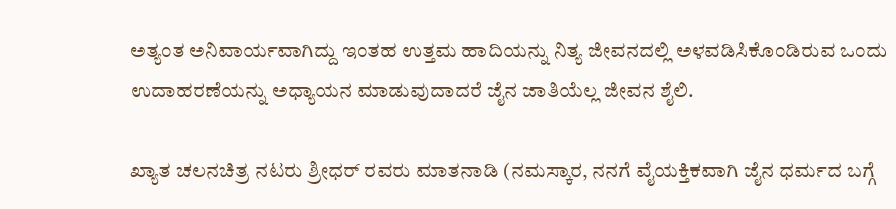ಅತ್ಯಂತ ಅನಿವಾರ್ಯವಾಗಿದ್ದು ಇಂತಹ ಉತ್ತಮ ಹಾದಿಯನ್ನು ನಿತ್ಯ ಜೀವನದಲ್ಲಿ ಅಳವಡಿಸಿಕೊಂಡಿರುವ ಒಂದು ಉದಾಹರಣೆಯನ್ನು ಅಧ್ಯಾಯನ ಮಾಡುವುದಾದರೆ ಜೈನ ಜಾತಿಯೆಲ್ಲ ಜೀವನ ಶೈಲಿ.

ಖ್ಯಾತ ಚಲನಚಿತ್ರ ನಟರು ಶ್ರೀಧರ್ ರವರು ಮಾತನಾಡಿ (ನಮಸ್ಕಾರ, ನನಗೆ ವೈಯಕ್ತಿಕವಾಗಿ ಜೈನ ಧರ್ಮದ ಬಗ್ಗೆ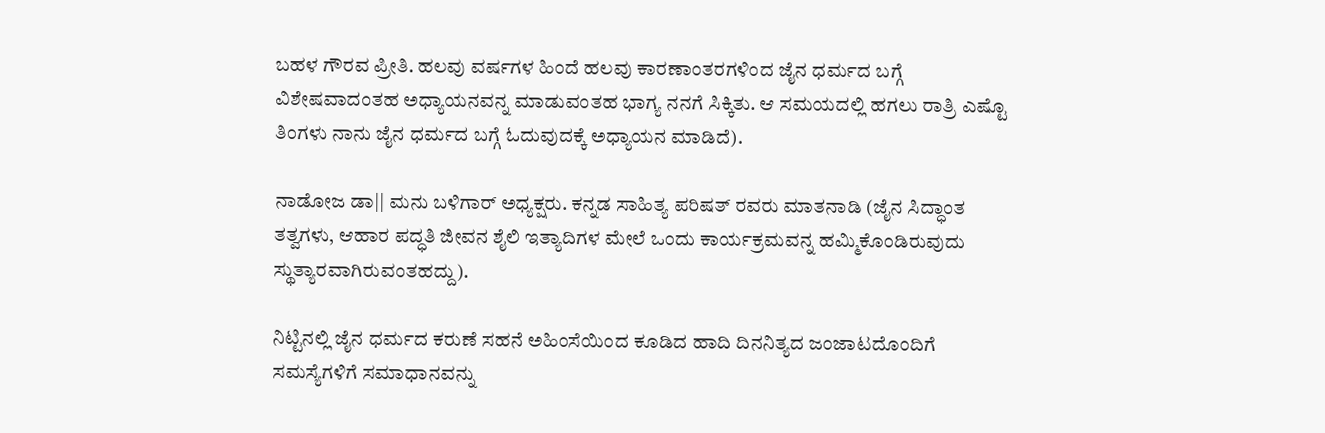ಬಹಳ ಗೌರವ ಪ್ರೀತಿ. ಹಲವು ವರ್ಷಗಳ ಹಿಂದೆ ಹಲವು ಕಾರಣಾಂತರಗಳಿಂದ ಜೈನ ಧರ್ಮದ ಬಗ್ಗೆ ವಿಶೇಷವಾದಂತಹ ಅಧ್ಯಾಯನವನ್ನ ಮಾಡುವಂತಹ ಭಾಗ್ಯ ನನಗೆ ಸಿಕ್ಕಿತು. ಆ ಸಮಯದಲ್ಲಿ ಹಗಲು ರಾತ್ರಿ ಎಷ್ಟೊ ತಿಂಗಳು ನಾನು ಜೈನ ಧರ್ಮದ ಬಗ್ಗೆ ಓದುವುದಕ್ಕೆ ಅಧ್ಯಾಯನ ಮಾಡಿದೆ).

ನಾಡೋಜ ಡಾ|| ಮನು ಬಳಿಗಾರ್ ಅಧ್ಯಕ್ಷರು. ಕನ್ನಡ ಸಾಹಿತ್ಯ ಪರಿಷತ್ ರವರು ಮಾತನಾಡಿ (ಜೈನ ಸಿದ್ಧಾಂತ ತತ್ವಗಳು, ಆಹಾರ ಪದ್ಧತಿ ಜೀವನ ಶೈಲಿ ಇತ್ಯಾದಿಗಳ ಮೇಲೆ ಒಂದು ಕಾರ್ಯಕ್ರಮವನ್ನ ಹಮ್ಮಿಕೊಂಡಿರುವುದು ಸ್ಥುತ್ಯಾರವಾಗಿರುವಂತಹದ್ದು).

ನಿಟ್ಟಿನಲ್ಲಿ ಜೈನ ಧರ್ಮದ ಕರುಣೆ ಸಹನೆ ಅಹಿಂಸೆಯಿಂದ ಕೂಡಿದ ಹಾದಿ ದಿನನಿತ್ಯದ ಜಂಜಾಟದೊಂದಿಗೆ ಸಮಸ್ಯೆಗಳಿಗೆ ಸಮಾಧಾನವನ್ನು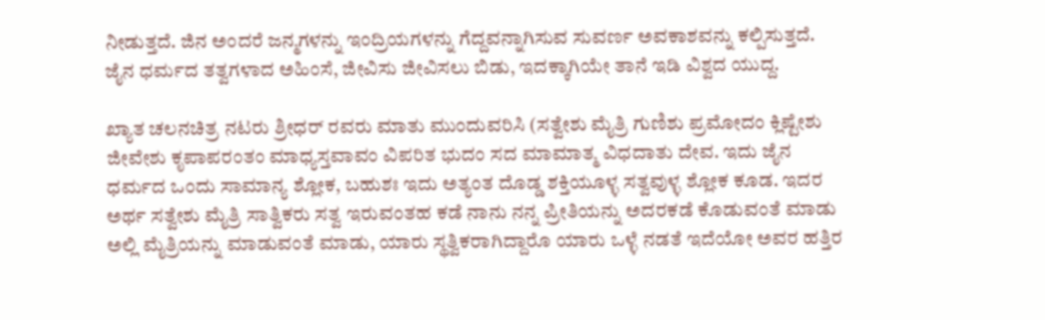ನೀಡುತ್ತದೆ. ಜಿನ ಅಂದರೆ ಜನ್ಮಗಳನ್ನು ಇಂದ್ರಿಯಗಳನ್ನು ಗೆದ್ದವನ್ನಾಗಿಸುವ ಸುವರ್ಣ ಅವಕಾಶವನ್ನು ಕಲ್ಪಿಸುತ್ತದೆ. ಜೈನ ಧರ್ಮದ ತತ್ವಗಳಾದ ಅಹಿಂಸೆ, ಜೀವಿಸು ಜೀವಿಸಲು ಬಿಡು, ಇದಕ್ಕಾಗಿಯೇ ತಾನೆ ಇಡಿ ವಿಶ್ವದ ಯುದ್ದ.

ಖ್ಯಾತ ಚಲನಚಿತ್ರ ನಟರು ಶ್ರೀಧರ್ ರವರು ಮಾತು ಮುಂದುವರಿಸಿ (ಸತ್ವೇಶು ಮೈತ್ರಿ ಗುಣಿಶು ಪ್ರಮೋದಂ ಕ್ಲಿಷ್ಟೇಶು ಜೀವೇಶು ಕೃಪಾಪರಂತಂ ಮಾಧ್ಯಸ್ತವಾವಂ ವಿಪರಿತ ಭುದಂ ಸದ ಮಾಮಾತ್ಮ ವಿಧದಾತು ದೇವ. ಇದು ಜೈನ ಧರ್ಮದ ಒಂದು ಸಾಮಾನ್ಯ ಶ್ಲೋಕ, ಬಹುಶಃ ಇದು ಅತ್ಯಂತ ದೊಡ್ಡ ಶಕ್ತಿಯೂಳ್ಳ ಸತ್ವವುಳ್ಳ ಶ್ಲೋಕ ಕೂಡ. ಇದರ ಅರ್ಥ ಸತ್ವೇಶು ಮೈತ್ರಿ ಸಾತ್ವಿಕರು ಸತ್ವ ಇರುವಂತಹ ಕಡೆ ನಾನು ನನ್ನ ಪ್ರೀತಿಯನ್ನು ಅದರಕಡೆ ಕೊಡುವಂತೆ ಮಾಡು ಅಲ್ಲಿ ಮೈತ್ರಿಯನ್ನು ಮಾಡುವಂತೆ ಮಾಡು, ಯಾರು ಸ್ಥತ್ವಿಕರಾಗಿದ್ದಾರೊ ಯಾರು ಒಳ್ಳೆ ನಡತೆ ಇದೆಯೋ ಅವರ ಹತ್ತಿರ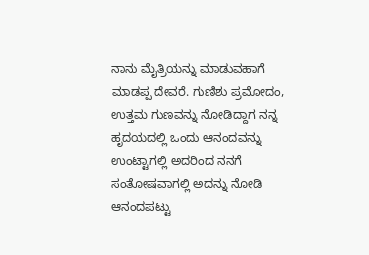ನಾನು ಮೈತ್ರಿಯನ್ನು ಮಾಡುವಹಾಗೆ ಮಾಡಪ್ಪ ದೇವರೆ. ಗುಣಿಶು ಪ್ರಮೋದಂ, ಉತ್ತಮ ಗುಣವನ್ನು ನೋಡಿದ್ದಾಗ ನನ್ನ ಹೃದಯದಲ್ಲಿ ಒಂದು ಆನಂದವನ್ನು ಉಂಟ್ಟಾಗಲ್ಲಿ ಅದರಿಂದ ನನಗೆ ಸಂತೋಷವಾಗಲ್ಲಿ ಅದನ್ನು ನೋಡಿ ಆನಂದಪಟ್ಟು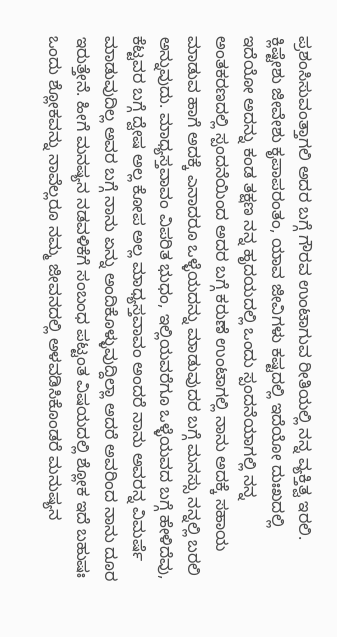ಪ್ರಶಂಸಿಸುವಂತ್ತಾಗಲಿ ಅದರ ಬಗ್ಗೆ ಗೌರವ ಉಂಟಾಗುವ ರೀತಿಯಲ್ಲಿ ನನ್ನ ವ್ಯಕ್ತಿತ್ವ ಇರಲಿ. ಕ್ಲಿಷ್ಟೇಶು ಜೀವೇಶು ಕೃಪಾಪರಂತಂ, ಯಾವ ಜೀವಿಗಳು ಕಷ್ಟದಲ್ಲಿ ಇದೆಯೋ ದುಃಖದಲ್ಲಿ ಇದೆಯೋ ಅದನ್ನು ಕಂಡ ತಕ್ಷಣ ನನ್ನ ಹೃದಯದಲ್ಲಿ ಒಂದು ಸ್ಪಂದನೆಯಾಗಲ್ಲಿ ನನ್ನ ಅಂತಕರಣದಲ್ಲಿ ಸ್ಪಂದನೆಯಿಂದ ಅದರ ಬಗ್ಗೆ ಕರುಣೆ ಉಂಟಾಗಲ್ಲಿ ನಾನು ಅದಕ್ಕೆ ಸಹಾಯ ಮಾಡುವ ಹಾಗೆ ಅದಕ್ಕೆ ಎನಾದರೂ ಒಳ್ಳೆಯದನ್ನು ಮಾಡುವುದರ ಬಗ್ಗೆ ಮನಸ್ಸು ನನ್ನಲ್ಲಿ ಬರಲಿ ಅನ್ನುವುದು. ಮಾಧ್ಯಸ್ತವಾವಂ ವಿಪರಿತ ಭುಧಂ, ಇಲ್ಲಿಯವರೆಗೂ ಒಳ್ಳೆಯವದ ಬಗ್ಗೆ ಹೇಳಿದೆವು, ಕೆಟ್ಟವರ ಬಗ್ಗೆ ದ್ವೇಷ ಅಲ್ಲ ಕೋಪ ಅಲ್ಲ ಮಾಧ್ಯಸ್ತವಾವಂ ಅಂದರೆ ನಾನು ಅವರನ್ನ ವಿಮರ್ಷೆ ಮಾಡುವುದಿಲ್ಲ ಅವರ ಬಗ್ಗೆ ನಾನು ಏನ್ನು ಅಂದಿಕೊಳ್ಳುವುದ್ದಿಲ್ಲಾ ಅದರೆ ಅವರಿಂದ ನಾನು ದೂರ ಇರುತ್ತೇನೆ. ಹೀಗೆ ಮನಷ್ಯನ ನಡವಳಿಕೆಗೆ ಸಂಬಂಧ ಪಟ್ಟಂತ ವಿಷಯದಲ್ಲಿ ಶ್ಲೋಕ ಇದೆ ಬಹುಷಃ ಒಂದು ಶ್ಲೋಕವನ್ನು ನಾವೆಲ್ಲರೂ ನಮ್ಮ ಜೀವನದಲ್ಲಿ ಅಳವಡಿಸಿಕೊಂಡರೆ ಮನುಷ್ಯನ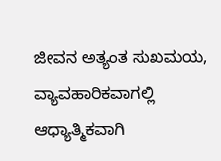ಜೀವನ ಅತ್ಯಂತ ಸುಖಮಯ, ವ್ಯಾವಹಾರಿಕವಾಗಲ್ಲಿ ಆಧ್ಯಾತ್ಮಿಕವಾಗಿ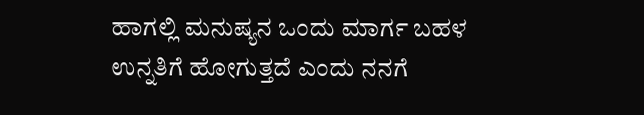ಹಾಗಲ್ಲಿ ಮನುಷ್ಯನ ಒಂದು ಮಾರ್ಗ ಬಹಳ ಉನ್ನತಿಗೆ ಹೋಗುತ್ತದೆ ಎಂದು ನನಗೆ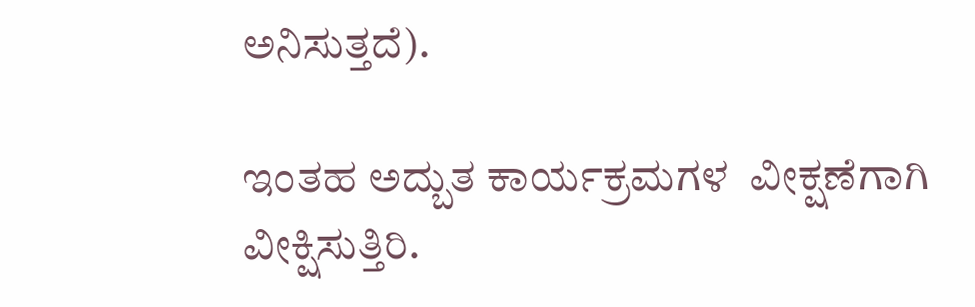ಅನಿಸುತ್ತದೆ).

ಇಂತಹ ಅದ್ಬುತ ಕಾರ್ಯಕ್ರಮಗಳ  ವೀಕ್ಷಣೆಗಾಗಿ ವೀಕ್ಷಿಸುತ್ತಿರಿ.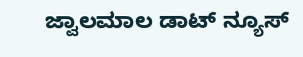ಜ್ವಾಲಮಾಲ ಡಾಟ್ ನ್ಯೂಸ್